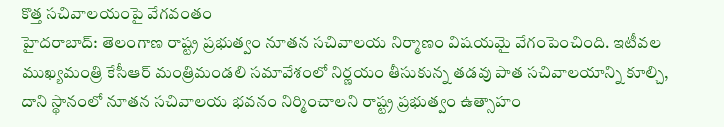కొత్త సచివాలయంపై వేగవంతం
హైదరాబాద్: తెలంగాణ రాష్ట్ర ప్రభుత్వం నూతన సచివాలయ నిర్మాణం విషయమై వేగంపెంచింది. ఇటీవల ముఖ్యమంత్రి కేసీఆర్ మంత్రిమండలి సమావేశంలో నిర్ణయం తీసుకున్న తడవు పాత సచివాలయాన్ని కూల్చి, దాని స్థానంలో నూతన సచివాలయ భవనం నిర్మించాలని రాష్ట్ర ప్రభుత్వం ఉత్సాహం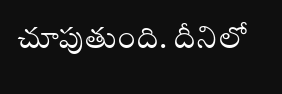చూపుతుంది. దీనిలో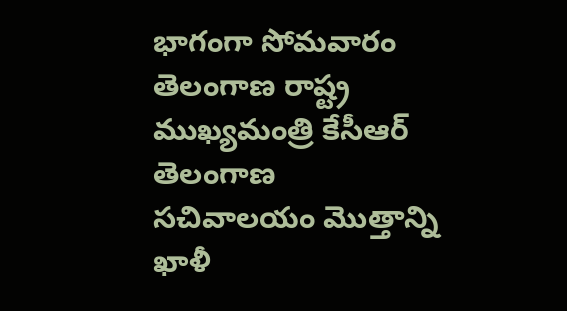భాగంగా సోమవారం తెలంగాణ రాష్ట్ర ముఖ్యమంత్రి కేసీఆర్ తెలంగాణ సచివాలయం మొత్తాన్ని ఖాళీ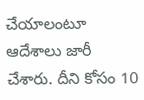చేయాలంటూ ఆదేశాలు జారీ చేశారు. దీని కోసం 10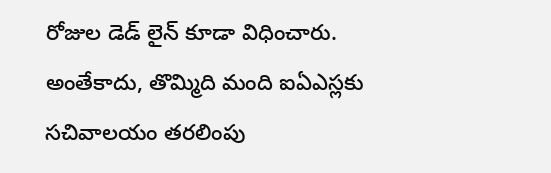రోజుల డెడ్ లైన్ కూడా విధించారు. అంతేకాదు, తొమ్మిది మంది ఐఏఎస్లకు సచివాలయం తరలింపు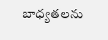బాధ్యతలను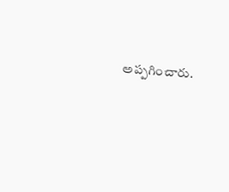అప్పగించారు.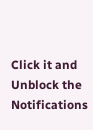Click it and Unblock the Notifications